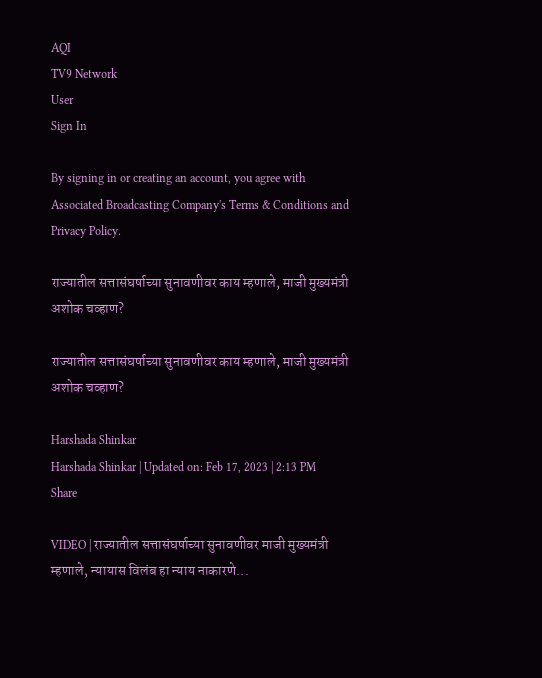AQI
TV9 Network
User
Sign In

By signing in or creating an account, you agree with Associated Broadcasting Company's Terms & Conditions and Privacy Policy.

राज्यातील सत्तासंघर्षाच्या सुनावणीवर काय म्हणाले, माजी मुख्यमंत्री अशोक चव्हाण?

राज्यातील सत्तासंघर्षाच्या सुनावणीवर काय म्हणाले, माजी मुख्यमंत्री अशोक चव्हाण?

Harshada Shinkar
Harshada Shinkar | Updated on: Feb 17, 2023 | 2:13 PM
Share

VIDEO | राज्यातील सत्तासंघर्षाच्या सुनावणीवर माजी मुख्यमंत्री म्हणाले, न्यायास विलंब हा न्याय नाकारणे...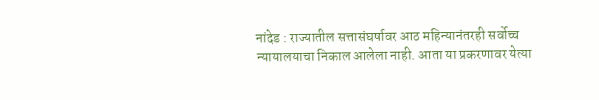नांदेड : राज्यातील सत्तासंघर्षावर आठ महिन्यानंतरही सर्वोच्च न्यायालयाचा निकाल आलेला नाही. आता या प्रकरणावर येत्या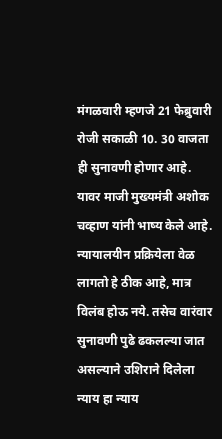मंगळवारी म्हणजे 21 फेब्रुवारी रोजी सकाळी 10. 30 वाजता ही सुनावणी होणार आहे. यावर माजी मुख्यमंत्री अशोक चव्हाण यांनी भाष्य केले आहे. न्यायालयीन प्रक्रियेला वेळ लागतो हे ठीक आहे, मात्र विलंब होऊ नये. तसेच वारंवार सुनावणी पुढे ढकलल्या जात असल्याने उशिराने दिलेला न्याय हा न्याय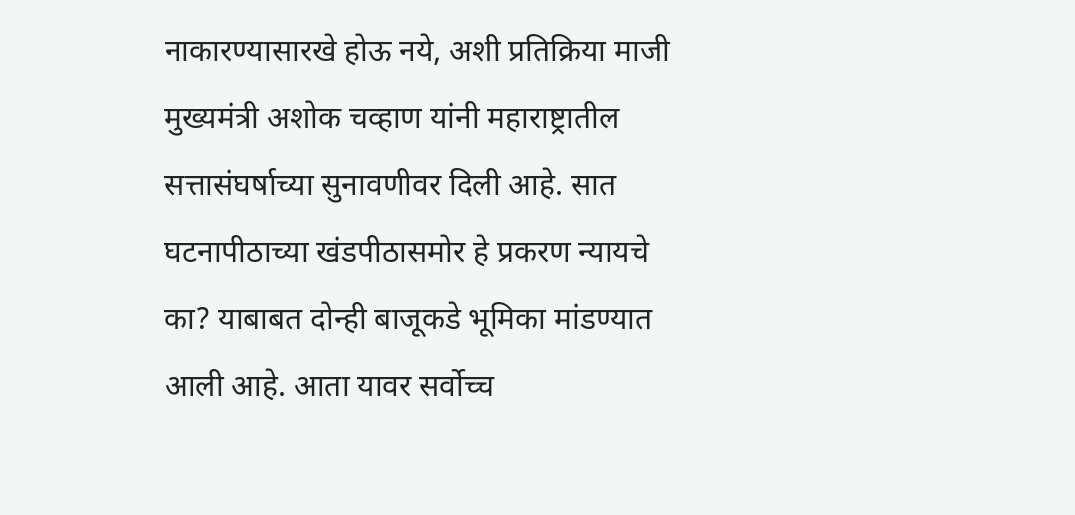नाकारण्यासारखे होऊ नये, अशी प्रतिक्रिया माजी मुख्यमंत्री अशोक चव्हाण यांनी महाराष्ट्रातील सत्तासंघर्षाच्या सुनावणीवर दिली आहे. सात घटनापीठाच्या खंडपीठासमोर हे प्रकरण न्यायचे का? याबाबत दोन्ही बाजूकडे भूमिका मांडण्यात आली आहे. आता यावर सर्वोच्च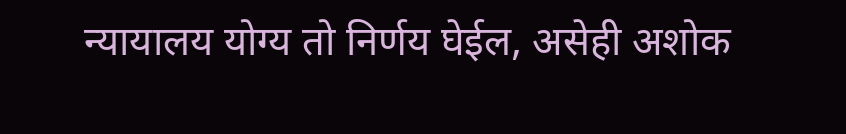न्यायालय योग्य तो निर्णय घेईल, असेही अशोक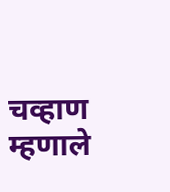चव्हाण म्हणाले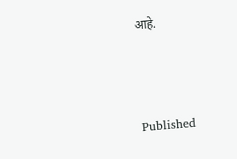आहे.



Published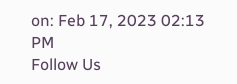on: Feb 17, 2023 02:13 PM
Follow Us